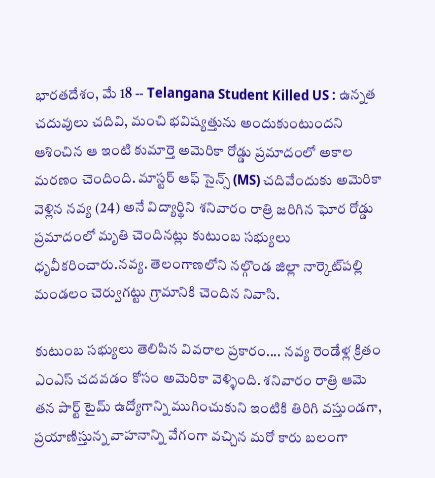భారతదేశం, మే 18 -- Telangana Student Killed US : ఉన్నత చదువులు చదివి, మంచి భవిష్యత్తును అందుకుంటుందని ఆశించిన ఆ ఇంటి కుమార్తె అమెరికా రోడ్డు ప్రమాదంలో అకాల మరణం చెందింది. మాస్టర్ ఆఫ్ సైన్స్ (MS) చదివేందుకు అమెరికా వెళ్లిన నవ్య (24) అనే విద్యార్థిని శనివారం రాత్రి జరిగిన ఘోర రోడ్డు ప్రమాదంలో మృతి చెందినట్లు కుటుంబ సభ్యులు ధృవీకరించారు.నవ్య. తెలంగాణలోని నల్గొండ జిల్లా నార్కెట్‌పల్లి మండలం చెర్వుగట్టు గ్రామానికి చెందిన నివాసి.

కుటుంబ సభ్యులు తెలిపిన వివరాల ప్రకారం.... నవ్య రెండేళ్ల క్రితం ఎంఎస్ చదవడం కోసం అమెరికా వెళ్ళింది. శనివారం రాత్రి ఆమె తన పార్ట్ టైమ్ ఉద్యోగాన్ని ముగించుకుని ఇంటికి తిరిగి వస్తుండగా, ప్రయాణిస్తున్న వాహనాన్ని వేగంగా వచ్చిన మరో కారు బలంగా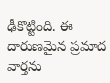ఢీకొట్టింది. ఈ దారుణమైన ప్రమాద వార్తను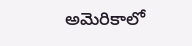అమెరికాలో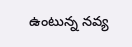ఉంటున్న నవ్య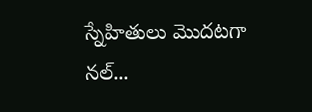స్నేహితులు మొదటగా నల్...